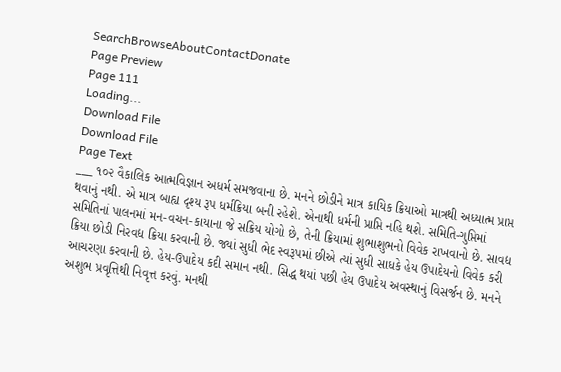SearchBrowseAboutContactDonate
Page Preview
Page 111
Loading...
Download File
Download File
Page Text
___ ૧૦૨ વૈકાલિક આત્મવિજ્ઞાન અધર્મ સમજવાના છે. મનને છોડીને માત્ર કાયિક ક્રિયાઓ માત્રથી અધ્યાત્મ પ્રાપ્ત થવાનું નથી. એ માત્ર બાહ્ય દૃશ્ય રૂપ ધર્મક્રિયા બની રહેશે. એનાથી ધર્મની પ્રાપ્તિ નહિ થશે. સમિતિ-ગુપ્તિમાં સમિતિનાં પાલનમાં મન-વચન-કાયાના જે સક્રિય યોગો છે, તેની ક્રિયામાં શુભાશુભનો વિવેક રાખવાનો છે. સાવદ્ય ક્રિયા છોડી નિરવદ્ય ક્રિયા કરવાની છે. જ્યાં સુધી ભેદ સ્વરૂપમાં છીએ ત્યાં સુધી સાધકે હેય ઉપાદેયનો વિવેક કરી આચરણા કરવાની છે. હેય-ઉપાદેય કદી સમાન નથી. સિદ્ધ થયાં પછી હેય ઉપાદેય અવસ્થાનું વિસર્જન છે. મનને અશુભ પ્રવૃત્તિથી નિવૃત્ત કરવું. મનથી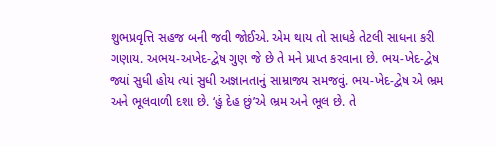શુભપ્રવૃત્તિ સહજ બની જવી જોઈએ. એમ થાય તો સાધકે તેટલી સાધના કરી ગણાય. અભય-અખેદ-દ્વેષ ગુણ જે છે તે મને પ્રાપ્ત કરવાના છે. ભય-ખેદ-દ્વેષ જ્યાં સુધી હોય ત્યાં સુધી અજ્ઞાનતાનું સામ્રાજ્ય સમજવું. ભય-ખેદ-દ્વેષ એ ભ્રમ અને ભૂલવાળી દશા છે. ‘હું દેહ છું’એ ભ્રમ અને ભૂલ છે. તે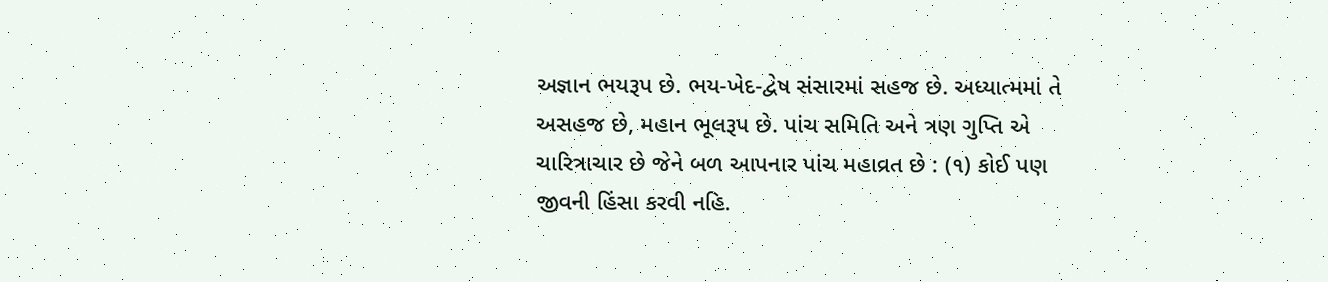અજ્ઞાન ભયરૂપ છે. ભય-ખેદ-દ્વેષ સંસારમાં સહજ છે. અધ્યાત્મમાં તે અસહજ છે, મહાન ભૂલરૂપ છે. પાંચ સમિતિ અને ત્રણ ગુપ્તિ એ ચારિત્રાચાર છે જેને બળ આપનાર પાંચ મહાવ્રત છે : (૧) કોઈ પણ જીવની હિંસા કરવી નહિ.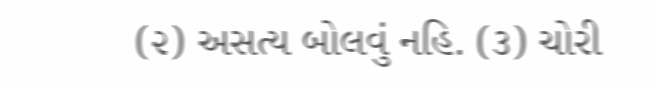(૨) અસત્ય બોલવું નહિ. (૩) ચોરી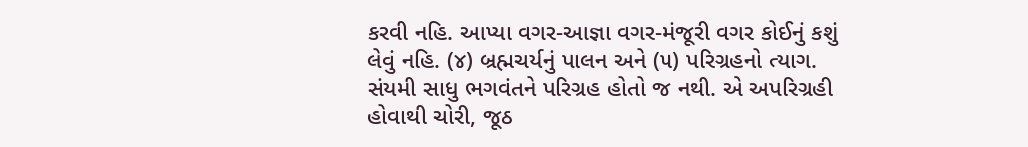કરવી નહિ. આપ્યા વગર-આજ્ઞા વગર-મંજૂરી વગર કોઈનું કશું લેવું નહિ. (૪) બ્રહ્મચર્યનું પાલન અને (૫) પરિગ્રહનો ત્યાગ. સંયમી સાધુ ભગવંતને પરિગ્રહ હોતો જ નથી. એ અપરિગ્રહી હોવાથી ચોરી, જૂઠ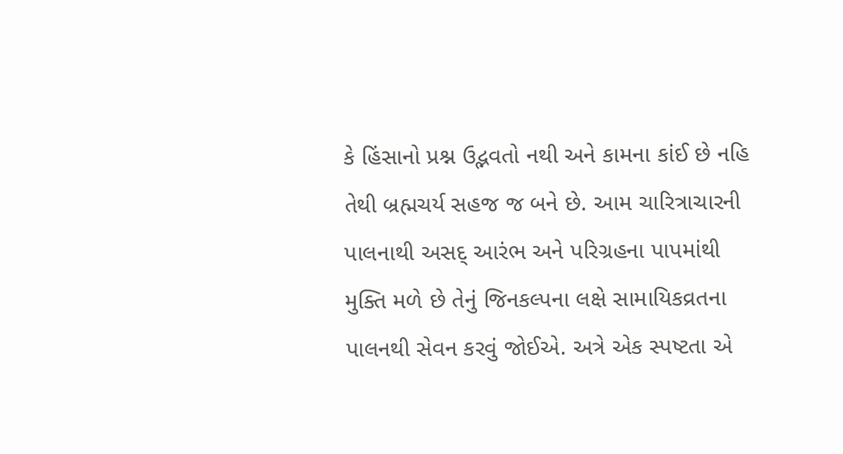કે હિંસાનો પ્રશ્ન ઉદ્ભવતો નથી અને કામના કાંઈ છે નહિ તેથી બ્રહ્મચર્ય સહજ જ બને છે. આમ ચારિત્રાચારની પાલનાથી અસદ્ આરંભ અને પરિગ્રહના પાપમાંથી મુક્તિ મળે છે તેનું જિનકલ્પના લક્ષે સામાયિકવ્રતના પાલનથી સેવન કરવું જોઈએ. અત્રે એક સ્પષ્ટતા એ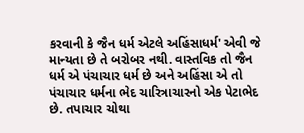કરવાની કે જૈન ધર્મ એટલે અહિંસાધર્મ' એવી જે માન્યતા છે તે બરોબર નથી. વાસ્તવિક તો જૈન ધર્મ એ પંચાચાર ધર્મ છે અને અહિંસા એ તો પંચાચાર ધર્મના ભેદ ચારિત્રાચારનો એક પેટાભેદ છે. તપાચાર ચોથા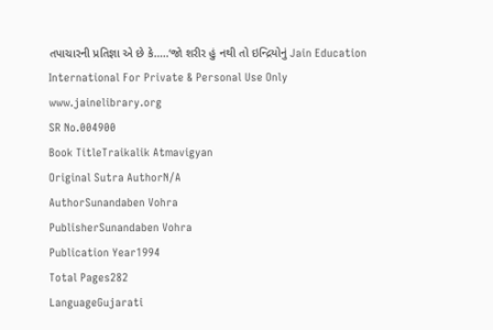તપાચારની પ્રતિજ્ઞા એ છે કે.....‘જો શરીર હું નથી તો ઇન્દ્રિયોનું Jain Education International For Private & Personal Use Only www.jainelibrary.org
SR No.004900
Book TitleTraikalik Atmavigyan
Original Sutra AuthorN/A
AuthorSunandaben Vohra
PublisherSunandaben Vohra
Publication Year1994
Total Pages282
LanguageGujarati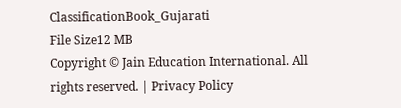ClassificationBook_Gujarati
File Size12 MB
Copyright © Jain Education International. All rights reserved. | Privacy Policy